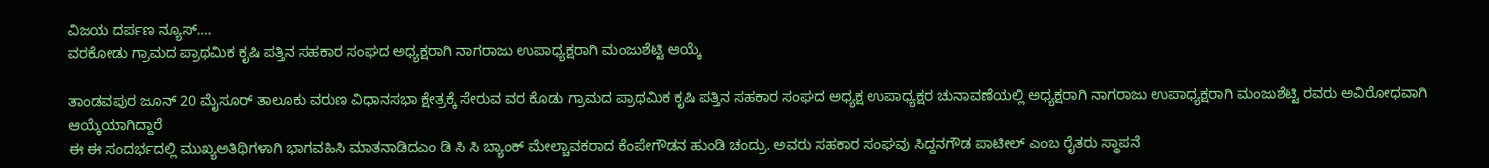ವಿಜಯ ದರ್ಪಣ ನ್ಯೂಸ್….
ವರಕೋಡು ಗ್ರಾಮದ ಪ್ರಾಥಮಿಕ ಕೃಷಿ ಪತ್ತಿನ ಸಹಕಾರ ಸಂಘದ ಅಧ್ಯಕ್ಷರಾಗಿ ನಾಗರಾಜು ಉಪಾಧ್ಯಕ್ಷರಾಗಿ ಮಂಜುಶೆಟ್ಟಿ ಆಯ್ಕೆ

ತಾಂಡವಪುರ ಜೂನ್ 20 ಮೈಸೂರ್ ತಾಲೂಕು ವರುಣ ವಿಧಾನಸಭಾ ಕ್ಷೇತ್ರಕ್ಕೆ ಸೇರುವ ವರ ಕೊಡು ಗ್ರಾಮದ ಪ್ರಾಥಮಿಕ ಕೃಷಿ ಪತ್ತಿನ ಸಹಕಾರ ಸಂಘದ ಅಧ್ಯಕ್ಷ ಉಪಾಧ್ಯಕ್ಷರ ಚುನಾವಣೆಯಲ್ಲಿ ಅಧ್ಯಕ್ಷರಾಗಿ ನಾಗರಾಜು ಉಪಾಧ್ಯಕ್ಷರಾಗಿ ಮಂಜುಶೆಟ್ಟಿ ರವರು ಅವಿರೋಧವಾಗಿ ಆಯ್ಕೆಯಾಗಿದ್ದಾರೆ
ಈ ಈ ಸಂದರ್ಭದಲ್ಲಿ ಮುಖ್ಯಅತಿಥಿಗಳಾಗಿ ಭಾಗವಹಿಸಿ ಮಾತನಾಡಿದಎಂ ಡಿ ಸಿ ಸಿ ಬ್ಯಾಂಕ್ ಮೇಲ್ಚಾವಕರಾದ ಕೆಂಪೇಗೌಡನ ಹುಂಡಿ ಚಂದ್ರು. ಅವರು ಸಹಕಾರ ಸಂಘವು ಸಿದ್ದನಗೌಡ ಪಾಟೀಲ್ ಎಂಬ ರೈತರು ಸ್ಥಾಪನೆ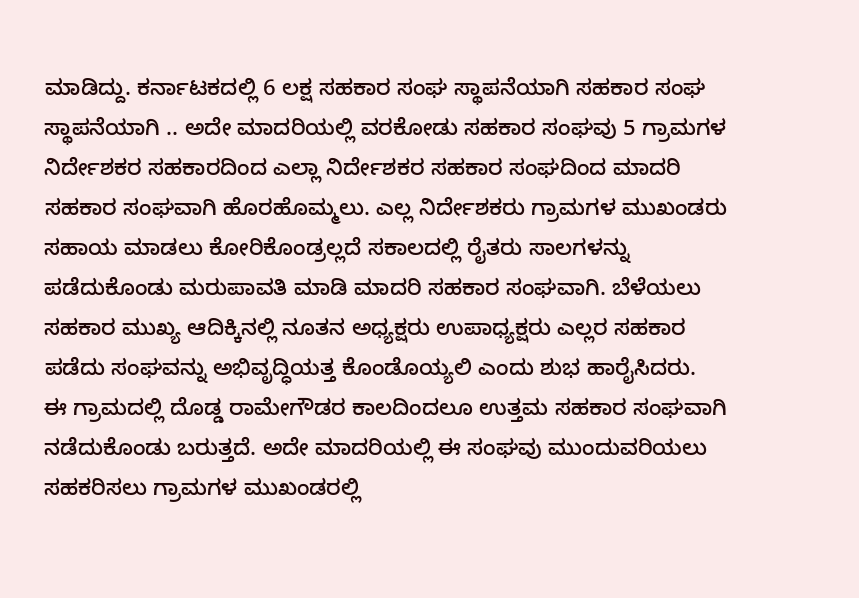ಮಾಡಿದ್ದು. ಕರ್ನಾಟಕದಲ್ಲಿ 6 ಲಕ್ಷ ಸಹಕಾರ ಸಂಘ ಸ್ಥಾಪನೆಯಾಗಿ ಸಹಕಾರ ಸಂಘ ಸ್ಥಾಪನೆಯಾಗಿ .. ಅದೇ ಮಾದರಿಯಲ್ಲಿ ವರಕೋಡು ಸಹಕಾರ ಸಂಘವು 5 ಗ್ರಾಮಗಳ ನಿರ್ದೇಶಕರ ಸಹಕಾರದಿಂದ ಎಲ್ಲಾ ನಿರ್ದೇಶಕರ ಸಹಕಾರ ಸಂಘದಿಂದ ಮಾದರಿ ಸಹಕಾರ ಸಂಘವಾಗಿ ಹೊರಹೊಮ್ಮಲು. ಎಲ್ಲ ನಿರ್ದೇಶಕರು ಗ್ರಾಮಗಳ ಮುಖಂಡರು ಸಹಾಯ ಮಾಡಲು ಕೋರಿಕೊಂಡ್ರಲ್ಲದೆ ಸಕಾಲದಲ್ಲಿ ರೈತರು ಸಾಲಗಳನ್ನು ಪಡೆದುಕೊಂಡು ಮರುಪಾವತಿ ಮಾಡಿ ಮಾದರಿ ಸಹಕಾರ ಸಂಘವಾಗಿ. ಬೆಳೆಯಲು ಸಹಕಾರ ಮುಖ್ಯ ಆದಿಕ್ಕಿನಲ್ಲಿ ನೂತನ ಅಧ್ಯಕ್ಷರು ಉಪಾಧ್ಯಕ್ಷರು ಎಲ್ಲರ ಸಹಕಾರ ಪಡೆದು ಸಂಘವನ್ನು ಅಭಿವೃದ್ಧಿಯತ್ತ ಕೊಂಡೊಯ್ಯಲಿ ಎಂದು ಶುಭ ಹಾರೈಸಿದರು.
ಈ ಗ್ರಾಮದಲ್ಲಿ ದೊಡ್ಡ ರಾಮೇಗೌಡರ ಕಾಲದಿಂದಲೂ ಉತ್ತಮ ಸಹಕಾರ ಸಂಘವಾಗಿ ನಡೆದುಕೊಂಡು ಬರುತ್ತದೆ. ಅದೇ ಮಾದರಿಯಲ್ಲಿ ಈ ಸಂಘವು ಮುಂದುವರಿಯಲು ಸಹಕರಿಸಲು ಗ್ರಾಮಗಳ ಮುಖಂಡರಲ್ಲಿ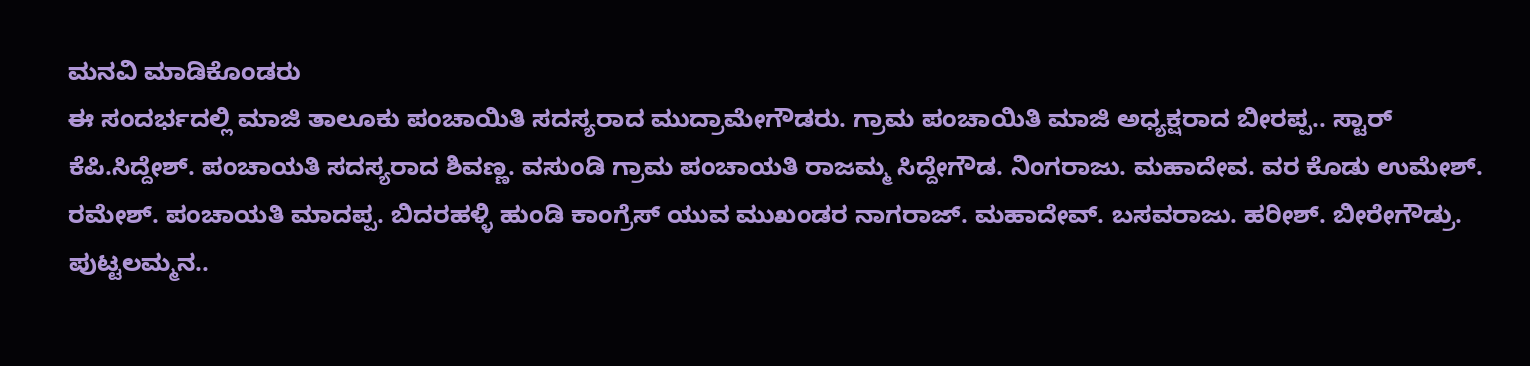ಮನವಿ ಮಾಡಿಕೊಂಡರು
ಈ ಸಂದರ್ಭದಲ್ಲಿ ಮಾಜಿ ತಾಲೂಕು ಪಂಚಾಯಿತಿ ಸದಸ್ಯರಾದ ಮುದ್ರಾಮೇಗೌಡರು. ಗ್ರಾಮ ಪಂಚಾಯಿತಿ ಮಾಜಿ ಅಧ್ಯಕ್ಷರಾದ ಬೀರಪ್ಪ.. ಸ್ಟಾರ್ ಕೆಪಿ.ಸಿದ್ದೇಶ್. ಪಂಚಾಯತಿ ಸದಸ್ಯರಾದ ಶಿವಣ್ಣ. ವಸುಂಡಿ ಗ್ರಾಮ ಪಂಚಾಯತಿ ರಾಜಮ್ಮ ಸಿದ್ದೇಗೌಡ. ನಿಂಗರಾಜು. ಮಹಾದೇವ. ವರ ಕೊಡು ಉಮೇಶ್. ರಮೇಶ್. ಪಂಚಾಯತಿ ಮಾದಪ್ಪ. ಬಿದರಹಳ್ಳಿ ಹುಂಡಿ ಕಾಂಗ್ರೆಸ್ ಯುವ ಮುಖಂಡರ ನಾಗರಾಜ್. ಮಹಾದೇವ್. ಬಸವರಾಜು. ಹರೀಶ್. ಬೀರೇಗೌಡ್ರು. ಪುಟ್ಟಲಮ್ಮನ..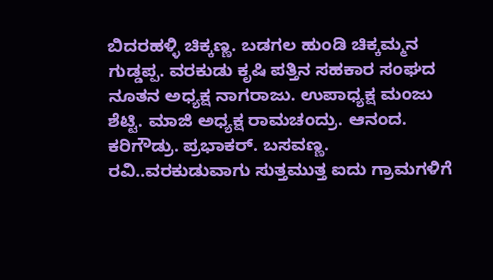ಬಿದರಹಳ್ಳಿ ಚಿಕ್ಕಣ್ಣ. ಬಡಗಲ ಹುಂಡಿ ಚಿಕ್ಕಮ್ಮನ ಗುಡ್ಡಪ್ಪ. ವರಕುಡು ಕೃಷಿ ಪತ್ತಿನ ಸಹಕಾರ ಸಂಘದ ನೂತನ ಅಧ್ಯಕ್ಷ ನಾಗರಾಜು. ಉಪಾಧ್ಯಕ್ಷ ಮಂಜು ಶೆಟ್ಟಿ. ಮಾಜಿ ಅಧ್ಯಕ್ಷ ರಾಮಚಂದ್ರು. ಆನಂದ. ಕರಿಗೌಡ್ರು. ಪ್ರಭಾಕರ್. ಬಸವಣ್ಣ. ರವಿ..ವರಕುಡುವಾಗು ಸುತ್ತಮುತ್ತ ಐದು ಗ್ರಾಮಗಳಿಗೆ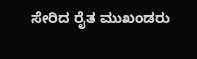ಸೇರಿದ ರೈತ ಮುಖಂಡರು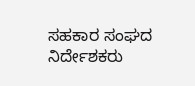ಸಹಕಾರ ಸಂಘದ ನಿರ್ದೇಶಕರು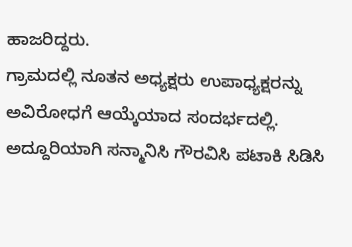ಹಾಜರಿದ್ದರು.
ಗ್ರಾಮದಲ್ಲಿ ನೂತನ ಅಧ್ಯಕ್ಷರು ಉಪಾಧ್ಯಕ್ಷರನ್ನು ಅವಿರೋಧಗೆ ಆಯ್ಕೆಯಾದ ಸಂದರ್ಭದಲ್ಲಿ. ಅದ್ದೂರಿಯಾಗಿ ಸನ್ಮಾನಿಸಿ ಗೌರವಿಸಿ ಪಟಾಕಿ ಸಿಡಿಸಿ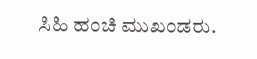ಸಿಹಿ ಹಂಚಿ ಮುಖಂಡರು.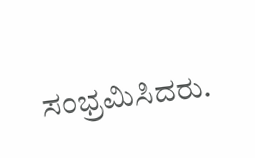ಸಂಭ್ರಮಿಸಿದರು.